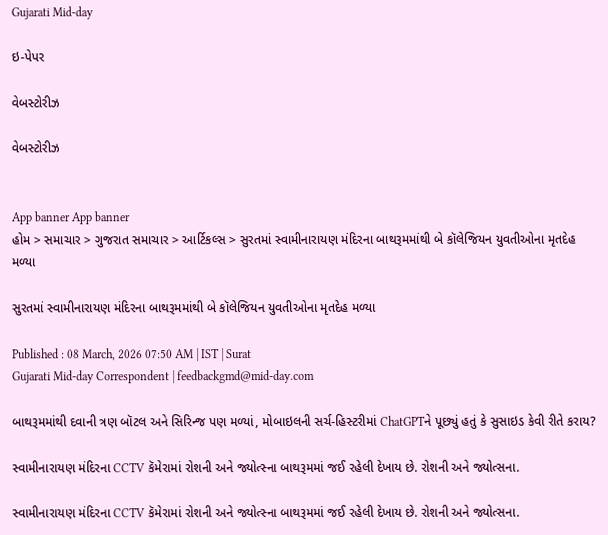Gujarati Mid-day

ઇ-પેપર

વેબસ્ટોરીઝ

વેબસ્ટોરીઝ


App banner App banner
હોમ > સમાચાર > ગુજરાત સમાચાર > આર્ટિકલ્સ > સુરતમાં સ્વામીનારાયણ મંદિરના બાથરૂમમાંથી બે કૉલેજિયન યુવતીઓના મૃતદેહ મળ્યા

સુરતમાં સ્વામીનારાયણ મંદિરના બાથરૂમમાંથી બે કૉલેજિયન યુવતીઓના મૃતદેહ મળ્યા

Published : 08 March, 2026 07:50 AM | IST | Surat
Gujarati Mid-day Correspondent | feedbackgmd@mid-day.com

બાથરૂમમાંથી દવાની ત્રણ બૉટલ અને સિરિન્જ પણ મળ્યાં, મોબાઇલની સર્ચ-હિસ્ટરીમાં ChatGPTને પૂછ્યું હતું કે સુસાઇડ કેવી રીતે કરાય?

સ્વામીનારાયણ મંદિરના CCTV કૅમેરામાં રોશની અને જ્યોત્સ્ના બાથરૂમમાં જઈ રહેલી દેખાય છે. રોશની અને જ્યોત્સના.

સ્વામીનારાયણ મંદિરના CCTV કૅમેરામાં રોશની અને જ્યોત્સ્ના બાથરૂમમાં જઈ રહેલી દેખાય છે. રોશની અને જ્યોત્સના.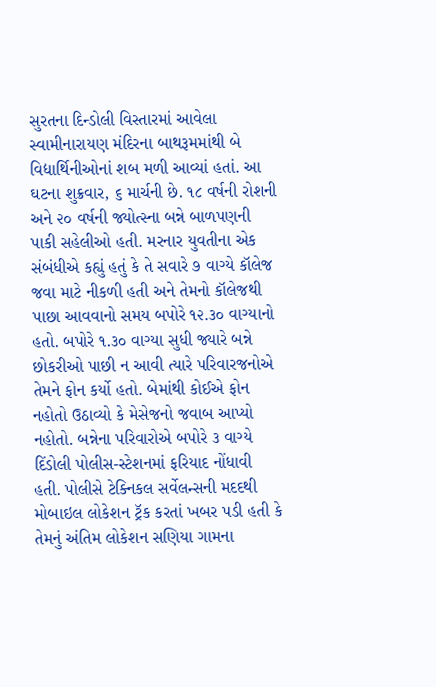સુરતના દિન્ડોલી વિસ્તારમાં આવેલા સ્વામીનારાયણ મંદિરના બાથરૂમમાંથી બે વિદ્યાર્થિનીઓનાં શબ મળી આવ્યાં હતાં. આ ઘટના શુક્રવાર, ૬ માર્ચની છે. ૧૮ વર્ષની રોશની અને ૨૦ વર્ષની જ્યોત્સ્ના બન્ને બાળપણની પાકી સહેલીઓ હતી. મરનાર યુવતીના એક સંબંધીએ કહ્યું હતું કે તે સવારે ૭ વાગ્યે કૉલેજ જવા માટે નીકળી હતી અને તેમનો કૉલેજથી પાછા આવવાનો સમય બપોરે ૧૨.૩૦ વાગ્યાનો હતો. બપોરે ૧.૩૦ વાગ્યા સુધી જ્યારે બન્ને છોકરીઓ પાછી ન આવી ત્યારે પરિવારજનોએ તેમને ફોન કર્યો હતો. બેમાંથી કોઈએ ફોન નહોતો ઉઠાવ્યો કે મેસેજનો જવાબ આપ્યો નહોતો. બન્નેના પરિવારોએ બપોરે ૩ વાગ્યે દિંડોલી પોલીસ-સ્ટેશનમાં ફરિયાદ નોંધાવી હતી. પોલીસે ટેક્નિકલ સર્વેલન્સની મદદથી મોબાઇલ લોકેશન ટ્રૅક કરતાં ખબર પડી હતી કે તેમનું અંતિમ લોકેશન સણિયા ગામના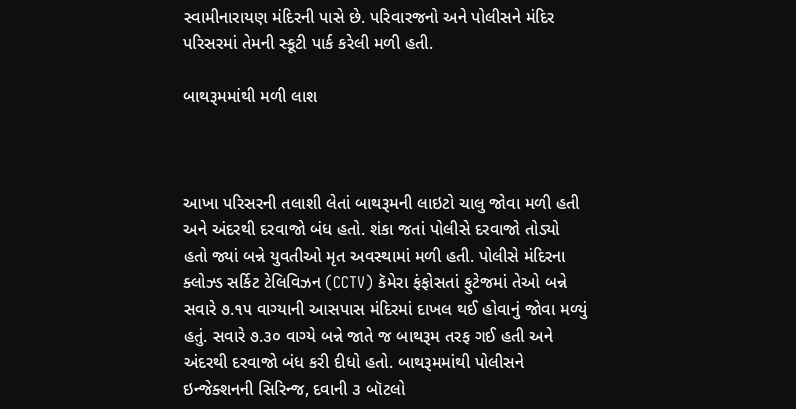સ્વામીનારાયણ મંદિરની પાસે છે. પરિવારજનો અને પોલીસને મંદિર પરિસરમાં તેમની સ્કૂટી પાર્ક કરેલી મળી હતી.

બાથરૂમમાંથી મળી લાશ



આખા પરિસરની તલાશી લેતાં બાથરૂમની લાઇટો ચાલુ જોવા મળી હતી અને અંદરથી દરવાજો બંધ હતો. શંકા જતાં પોલીસે દરવાજો તોડ્યો હતો જ્યાં બન્ને યુવતીઓ મૃત અવસ્થામાં મળી હતી. પોલીસે મંદિરના ક્લોઝ્ડ સર્કિટ ટેલિવિઝન (CCTV) કૅમેરા ફંફોસતાં ફુટેજમાં તેઓ બન્ને સવારે ૭.૧૫ વાગ્યાની આસપાસ મંદિરમાં દાખલ થઈ હોવાનું જોવા મળ્યું હતું. સવારે ૭.૩૦ વાગ્યે બન્ને જાતે જ બાથરૂમ તરફ ગઈ હતી અને અંદરથી દરવાજો બંધ કરી દીધો હતો. બાથરૂમમાંથી પોલીસને ઇન્જેક્શનની સિરિન્જ, દવાની ૩ બૉટલો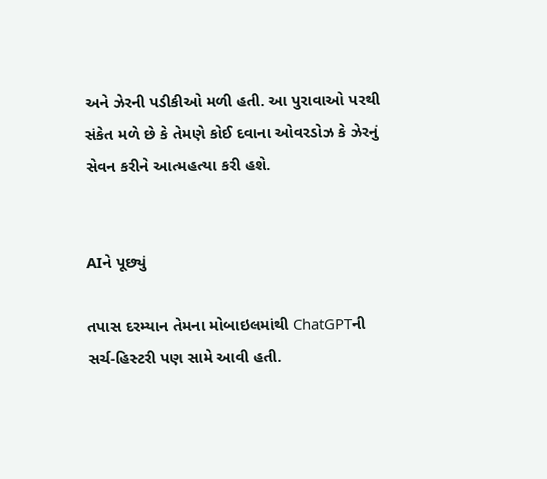અને ઝેરની પડીકીઓ મળી હતી. આ પુરાવાઓ પરથી સંકેત મળે છે કે તેમણે કોઈ દવાના ઓવરડોઝ કે ઝેરનું સેવન કરીને આત્મહત્યા કરી હશે.


AIને પૂછ્યું

તપાસ દરમ્યાન તેમના મોબાઇલમાંથી ChatGPTની સર્ચ-હિસ્ટરી પણ સામે આવી હતી.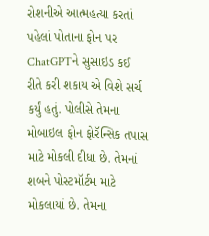રોશનીએ આત્મહત્યા કરતાં પહેલાં પોતાના ફોન પર ChatGPTને સુસાઇડ કઈ રીતે કરી શકાય એ વિશે સર્ચ કર્યું હતું. પોલીસે તેમના મોબાઇલ ફોન ફોરૅન્સિક તપાસ માટે મોકલી દીધા છે. તેમનાં શબને પોસ્ટમૉર્ટમ માટે મોકલાયાં છે. તેમના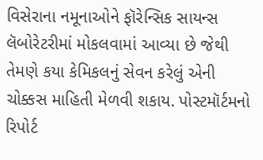વિસેરાના નમૂનાઓને ફૉરેન્સિક સાયન્સ લૅબોરેટરીમાં મોકલવામાં આવ્યા છે જેથી તેમણે કયા કેમિકલનું સેવન કરેલું એની ચોક્કસ માહિતી મેળવી શકાય. પોસ્ટમૉર્ટમનો રિપોર્ટ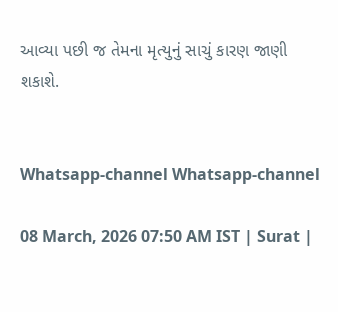આવ્યા પછી જ તેમના મૃત્યુનું સાચું કારણ જાણી શકાશે.


Whatsapp-channel Whatsapp-channel

08 March, 2026 07:50 AM IST | Surat |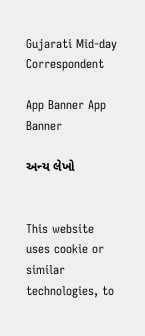Gujarati Mid-day Correspondent

App Banner App Banner

અન્ય લેખો


This website uses cookie or similar technologies, to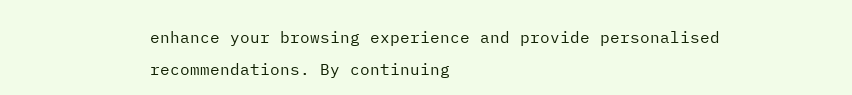enhance your browsing experience and provide personalised recommendations. By continuing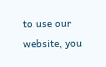to use our website, you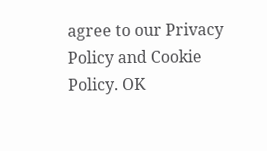agree to our Privacy Policy and Cookie Policy. OK